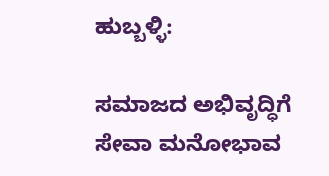ಹುಬ್ಬಳ್ಳಿ:

ಸಮಾಜದ ಅಭಿವೃದ್ಧಿಗೆ ಸೇವಾ ಮನೋಭಾವ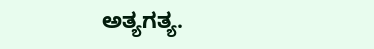ಅತ್ಯಗತ್ಯ.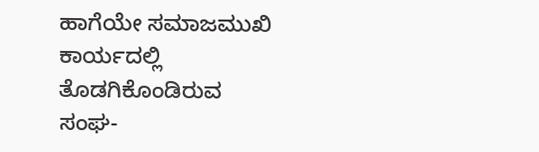ಹಾಗೆಯೇ ಸಮಾಜಮುಖಿ ಕಾರ್ಯದಲ್ಲಿ ತೊಡಗಿಕೊಂಡಿರುವ ಸಂಘ-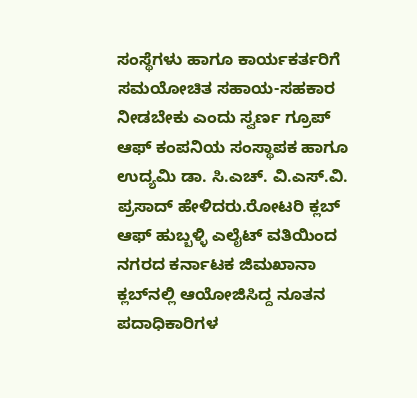ಸಂಸ್ಥೆಗಳು ಹಾಗೂ ಕಾರ್ಯಕರ್ತರಿಗೆ ಸಮಯೋಚಿತ ಸಹಾಯ-ಸಹಕಾರ ನೀಡಬೇಕು ಎಂದು ಸ್ವರ್ಣ ಗ್ರೂಪ್ ಆಫ್ ಕಂಪನಿಯ ಸಂಸ್ಥಾಪಕ ಹಾಗೂ ಉದ್ಯಮಿ ಡಾ. ಸಿ.ಎಚ್. ವಿ.ಎಸ್.ವಿ. ಪ್ರಸಾದ್ ಹೇಳಿದರು.ರೋಟರಿ ಕ್ಲಬ್ ಆಫ್ ಹುಬ್ಬಳ್ಳಿ ಎಲೈಟ್ ವತಿಯಿಂದ ನಗರದ ಕರ್ನಾಟಕ ಜಿಮಖಾನಾ ಕ್ಲಬ್‍ನಲ್ಲಿ ಆಯೋಜಿಸಿದ್ದ ನೂತನ ಪದಾಧಿಕಾರಿಗಳ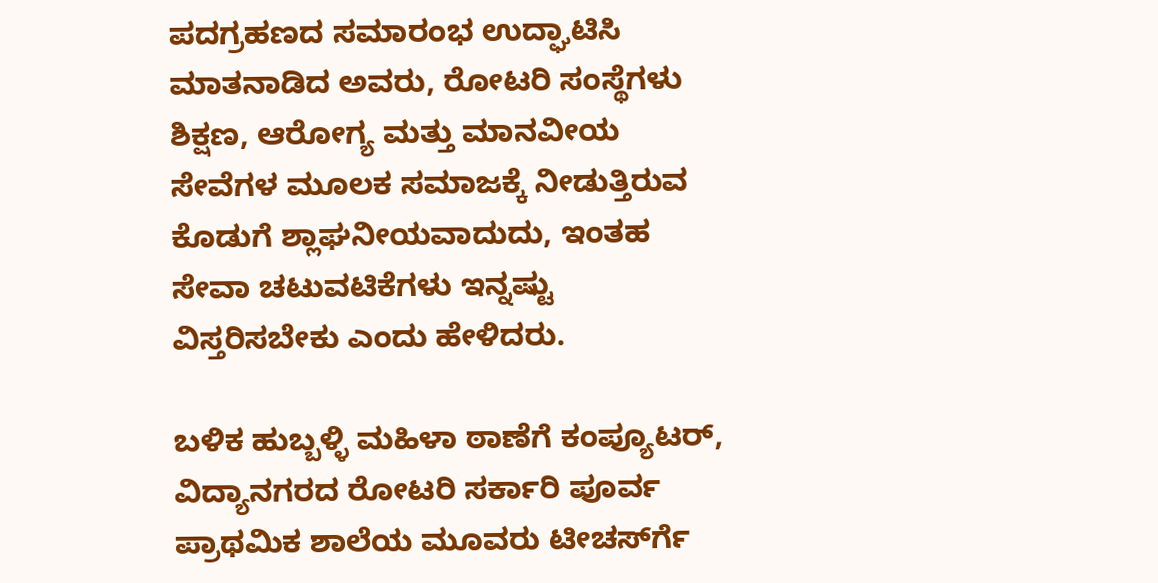ಪದಗ್ರಹಣದ ಸಮಾರಂಭ ಉದ್ಘಾಟಿಸಿ ಮಾತನಾಡಿದ ಅವರು, ರೋಟರಿ ಸಂಸ್ಥೆಗಳು ಶಿಕ್ಷಣ, ಆರೋಗ್ಯ ಮತ್ತು ಮಾನವೀಯ ಸೇವೆಗಳ ಮೂಲಕ ಸಮಾಜಕ್ಕೆ ನೀಡುತ್ತಿರುವ ಕೊಡುಗೆ ಶ್ಲಾಘನೀಯವಾದುದು, ಇಂತಹ ಸೇವಾ ಚಟುವಟಿಕೆಗಳು ಇನ್ನಷ್ಟು ವಿಸ್ತರಿಸಬೇಕು ಎಂದು ಹೇಳಿದರು.

ಬಳಿಕ ಹುಬ್ಬಳ್ಳಿ ಮಹಿಳಾ ಠಾಣೆಗೆ ಕಂಪ್ಯೂಟರ್‌, ವಿದ್ಯಾನಗರದ ರೋಟರಿ ಸರ್ಕಾರಿ ಪೂರ್ವ ಪ್ರಾಥಮಿಕ ಶಾಲೆಯ ಮೂವರು ಟೀಚರ್ಸ್‍ಗೆ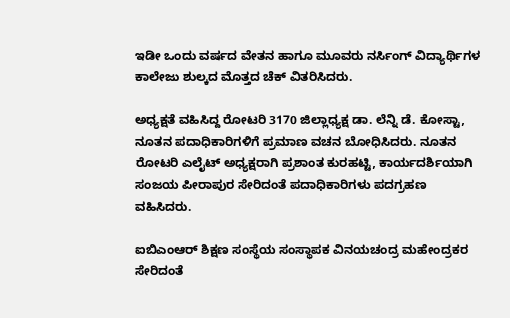ಇಡೀ ಒಂದು ವರ್ಷದ ವೇತನ ಹಾಗೂ ಮೂವರು ನರ್ಸಿಂಗ್ ವಿದ್ಯಾರ್ಥಿಗಳ ಕಾಲೇಜು ಶುಲ್ಕದ ಮೊತ್ತದ ಚೆಕ್‍ ವಿತರಿಸಿದರು.

ಅಧ್ಯಕ್ಷತೆ ವಹಿಸಿದ್ದ ರೋಟರಿ 3170 ಜಿಲ್ಲಾಧ್ಯಕ್ಷ ಡಾ. ಲೆನ್ನಿ ಡೆ. ಕೋಸ್ಟಾ, ನೂತನ ಪದಾಧಿಕಾರಿಗಳಿಗೆ ಪ್ರಮಾಣ ವಚನ ಬೋಧಿಸಿದರು. ನೂತನ ರೋಟರಿ ಎಲೈಟ್ ಅಧ್ಯಕ್ಷರಾಗಿ ಪ್ರಶಾಂತ ಕುರಹಟ್ಟಿ, ಕಾರ್ಯದರ್ಶಿಯಾಗಿ ಸಂಜಯ ಪೀರಾಪುರ ಸೇರಿದಂತೆ ಪದಾಧಿಕಾರಿಗಳು ಪದಗ್ರಹಣ ವಹಿಸಿದರು.

ಐಬಿಎಂಆರ್ ಶಿಕ್ಷಣ ಸಂಸ್ಥೆಯ ಸಂಸ್ಥಾಪಕ ವಿನಯಚಂದ್ರ ಮಹೇಂದ್ರಕರ ಸೇರಿದಂತೆ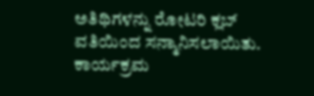ಅತಿಥಿಗಳನ್ನು ರೋಟರಿ ಕ್ಲಬ್ ವತಿಯಿಂದ ಸನ್ಮಾನಿಸಲಾಯಿತು. ಕಾರ್ಯಕ್ರಮ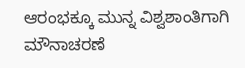ಆರಂಭಕ್ಕೂ ಮುನ್ನ ವಿಶ್ವಶಾಂತಿಗಾಗಿ ಮೌನಾಚರಣೆ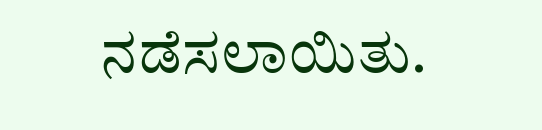ನಡೆಸಲಾಯಿತು.